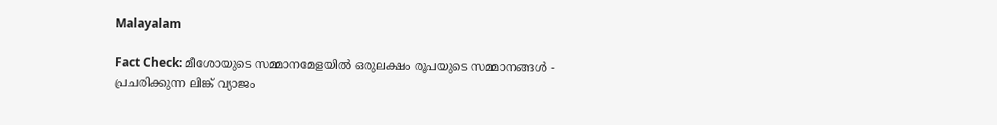Malayalam

Fact Check: മീശോയുടെ സമ്മാനമേളയില്‍ ഒരുലക്ഷം രൂപയുടെ സമ്മാനങ്ങള്‍ - പ്രചരിക്കുന്ന ലിങ്ക് വ്യാജം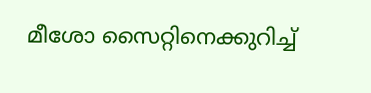മീശോ സൈറ്റിനെക്കുറിച്ച്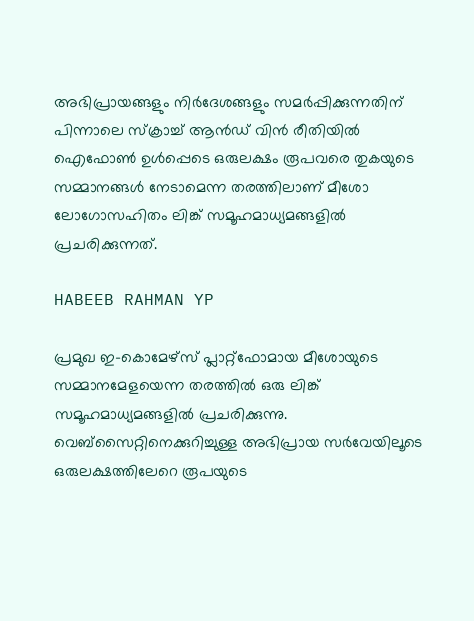അഭിപ്രായങ്ങളും നിര്‍ദേശങ്ങളും സമര്‍പ്പിക്കുന്നതിന് പിന്നാലെ സ്ക്രാച്ച് ആന്‍ഡ് വിന്‍ രീതിയില്‍ ഐഫോണ്‍ ഉള്‍പ്പെടെ ഒരുലക്ഷം രൂപവരെ തുകയുടെ സമ്മാനങ്ങള്‍ നേടാമെന്ന തരത്തിലാണ് മീശോ ലോഗോസഹിതം ലിങ്ക് സമൂഹമാധ്യമങ്ങളില്‍ പ്രചരിക്കുന്നത്.

HABEEB RAHMAN YP

പ്രമുഖ ഇ-കൊമേഴ്സ് പ്ലാറ്റ്ഫോമായ മീശോയുടെ സമ്മാനമേളയെന്ന തരത്തില്‍ ഒരു ലിങ്ക് സമൂഹമാധ്യമങ്ങളില്‍ പ്രചരിക്കുന്നു. വെബ്സൈറ്റിനെക്കുറിച്ചുള്ള അഭിപ്രായ സര്‍വേയിലൂടെ ഒരുലക്ഷത്തിലേറെ രൂപയുടെ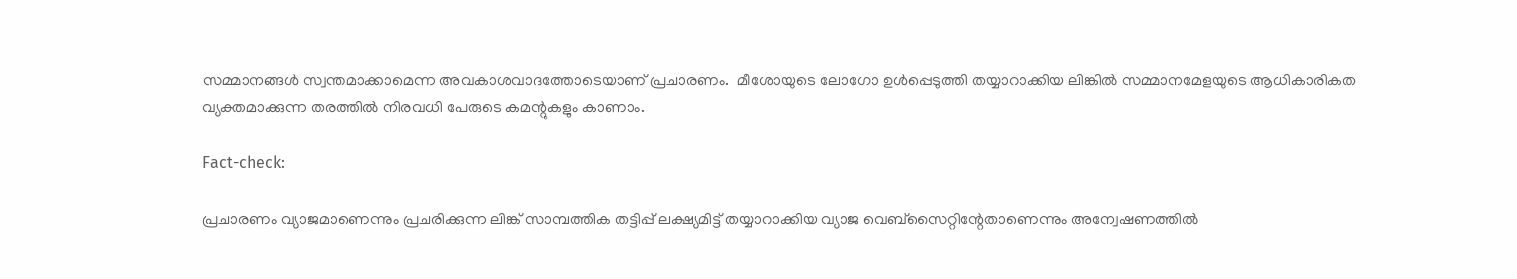സമ്മാനങ്ങള്‍ സ്വന്തമാക്കാമെന്ന അവകാശവാദത്തോടെയാണ് പ്രചാരണം.  മീശോയുടെ ലോഗോ ഉള്‍പ്പെടുത്തി തയ്യാറാക്കിയ ലിങ്കില്‍ സമ്മാനമേളയുടെ ആധികാരികത വ്യക്തമാക്കുന്ന തരത്തില്‍ നിരവധി പേരുടെ കമന്റുകളും കാണാം.

Fact-check:

പ്രചാരണം വ്യാജമാണെന്നും പ്രചരിക്കുന്ന ലിങ്ക് സാമ്പത്തിക തട്ടിപ്പ് ലക്ഷ്യമിട്ട് തയ്യാറാക്കിയ വ്യാജ വെബ്സൈറ്റിന്റേതാണെന്നും അന്വേഷണത്തില്‍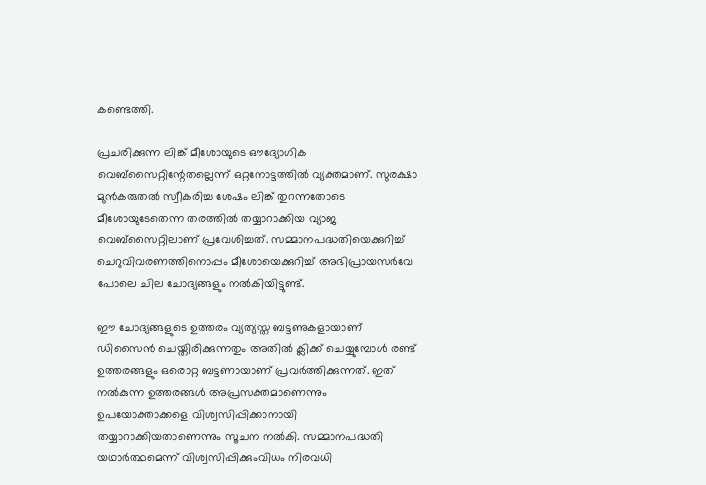കണ്ടെത്തി.

പ്രചരിക്കുന്ന ലിങ്ക് മീശോയുടെ ഔദ്യോഗിക വെബ്സൈറ്റിന്റേതല്ലെന്ന് ഒറ്റനോട്ടത്തില്‍ വ്യക്തമാണ്. സുരക്ഷാ മുന്‍കരുതല്‍ സ്വീകരിച്ച ശേഷം ലിങ്ക് തുറന്നതോടെ മീശോയുടേതെന്ന തരത്തില്‍ തയ്യാറാക്കിയ വ്യാജ വെബ്സൈറ്റിലാണ് പ്രവേശിച്ചത്. സമ്മാനപദ്ധതിയെക്കുറിച്ച് ചെറുവിവരണത്തിനൊപ്പം മീശോയെക്കുറിച്ച് അഭിപ്രായസര്‍വേ പോലെ ചില ചോദ്യങ്ങളും നല്‍കിയിട്ടുണ്ട്.

ഈ ചോദ്യങ്ങളുടെ ഉത്തരം വ്യത്യസ്ത ബട്ടണുകളായാണ് ഡിസൈന്‍ ചെയ്തിരിക്കുന്നതും അതില്‍ ക്ലിക്ക് ചെയ്യുമ്പോള്‍ രണ്ട് ഉത്തരങ്ങളും ഒരൊറ്റ ബട്ടണായാണ് പ്രവര്‍ത്തിക്കുന്നത്. ഇത് നല്‍കുന്ന ഉത്തരങ്ങള്‍ അപ്രസക്തമാണെന്നും ഉപയോക്താക്കളെ വിശ്വസിപ്പിക്കാനായി തയ്യാറാക്കിയതാണെന്നും സൂചന നല്‍കി. സമ്മാനപദ്ധതി യഥാര്‍ത്ഥമെന്ന് വിശ്വസിപ്പിക്കുംവിധം നിരവധി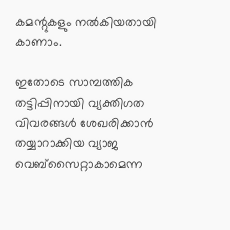കമന്റുകളും നല്‍കിയതായി കാണാം.

ഇതോടെ സാമ്പത്തിക തട്ടിപ്പിനായി വ്യക്തിഗത വിവരങ്ങള്‍ ശേഖരിക്കാന്‍ തയ്യാറാക്കിയ വ്യാജ വെബ്സൈറ്റാകാമെന്ന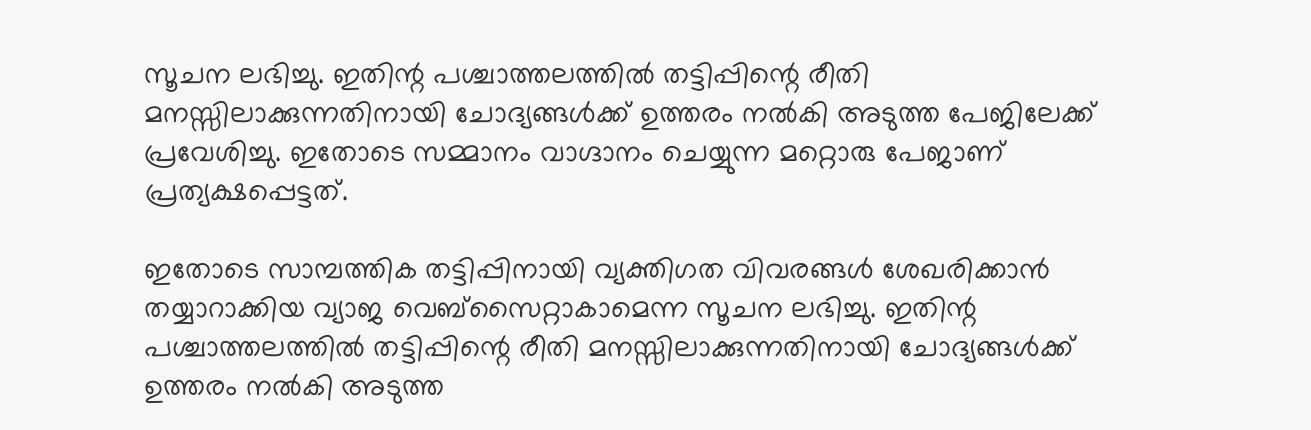സൂചന ലഭിച്ചു. ഇതിന്റ പശ്ചാത്തലത്തില്‍ തട്ടിപ്പിന്റെ രീതി മനസ്സിലാക്കുന്നതിനായി ചോദ്യങ്ങള്‍ക്ക് ഉത്തരം നല്‍കി അടുത്ത പേജിലേക്ക് പ്രവേശിച്ചു. ഇതോടെ സമ്മാനം വാഗ്ദാനം ചെയ്യുന്ന മറ്റൊരു പേജാണ് പ്രത്യക്ഷപ്പെട്ടത്.

ഇതോടെ സാമ്പത്തിക തട്ടിപ്പിനായി വ്യക്തിഗത വിവരങ്ങള്‍ ശേഖരിക്കാന്‍ തയ്യാറാക്കിയ വ്യാജ വെബ്സൈറ്റാകാമെന്ന സൂചന ലഭിച്ചു. ഇതിന്റ പശ്ചാത്തലത്തില്‍ തട്ടിപ്പിന്റെ രീതി മനസ്സിലാക്കുന്നതിനായി ചോദ്യങ്ങള്‍ക്ക് ഉത്തരം നല്‍കി അടുത്ത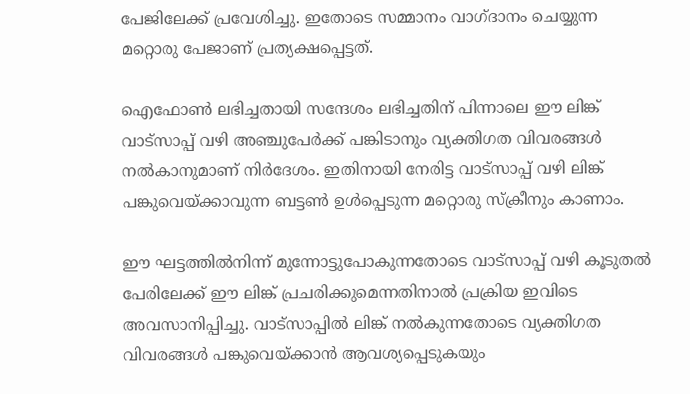പേജിലേക്ക് പ്രവേശിച്ചു. ഇതോടെ സമ്മാനം വാഗ്ദാനം ചെയ്യുന്ന മറ്റൊരു പേജാണ് പ്രത്യക്ഷപ്പെട്ടത്.

ഐഫോണ്‍ ലഭിച്ചതായി സന്ദേശം ലഭിച്ചതിന് പിന്നാലെ ഈ ലിങ്ക് വാട്സാപ്പ് വഴി അഞ്ചുപേര്‍ക്ക് പങ്കിടാനും വ്യക്തിഗത വിവരങ്ങള്‍ നല്‍കാനുമാണ് നിര്‍ദേശം. ഇതിനായി നേരിട്ട വാട്സാപ്പ് വഴി ലിങ്ക് പങ്കുവെയ്ക്കാവുന്ന ബട്ടണ്‍ ഉള്‍പ്പെടുന്ന മറ്റൊരു സ്ക്രീനും കാണാം.

ഈ ഘട്ടത്തില്‍നിന്ന് മുന്നോട്ടുപോകുന്നതോടെ വാട്സാപ്പ് വഴി കൂടുതല്‍ പേരിലേക്ക് ഈ ലിങ്ക് പ്രചരിക്കുമെന്നതിനാല്‍ പ്രക്രിയ ഇവിടെ അവസാനിപ്പിച്ചു. വാട്സാപ്പില്‍ ലിങ്ക് നല്‍കുന്നതോടെ വ്യക്തിഗത വിവരങ്ങള്‍ പങ്കുവെയ്ക്കാന്‍ ആവശ്യപ്പെടുകയും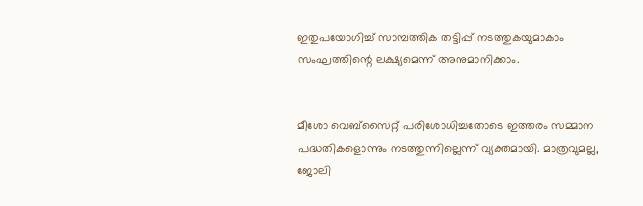ഇതുപയോഗിച്ച് സാമ്പത്തിക തട്ടിപ്പ് നടത്തുകയുമാകാം സംഘത്തിന്റെ ലക്ഷ്യമെന്ന് അനുമാനിക്കാം.


മീശോ വെബ്സൈറ്റ് പരിശോധിച്ചതോടെ ഇത്തരം സമ്മാന പദ്ധതികളൊന്നും നടത്തുന്നില്ലെന്ന് വ്യക്തമായി. മാത്രവുമല്ല, ജോലി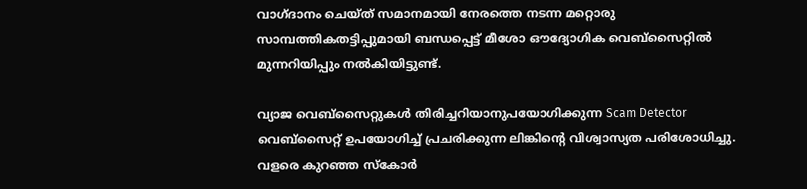വാഗ്ദാനം ചെയ്ത് സമാനമായി നേരത്തെ ന‍ടന്ന മറ്റൊരു സാമ്പത്തികതട്ടിപ്പുമായി ബന്ധപ്പെട്ട് മീശോ ഔദ്യോഗിക വെബ്സൈറ്റില്‍ മുന്നറിയിപ്പും നല്‍കിയിട്ടുണ്ട്.

വ്യാജ വെബ്സൈറ്റുകള്‍ തിരിച്ചറിയാനുപയോഗിക്കുന്ന Scam Detector വെബ്സൈറ്റ് ഉപയോഗിച്ച് പ്രചരിക്കുന്ന ലിങ്കിന്റെ വിശ്വാസ്യത പരിശോധിച്ചു. വളരെ കുറഞ്ഞ സ്കോര്‍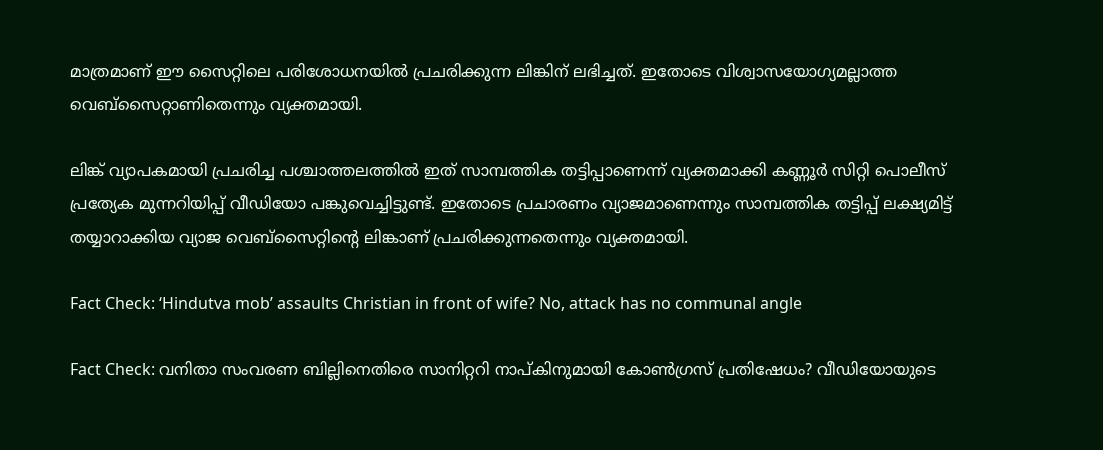മാത്രമാണ് ഈ സൈറ്റിലെ പരിശോധനയില്‍ പ്രചരിക്കുന്ന ലിങ്കിന് ലഭിച്ചത്. ഇതോടെ വിശ്വാസയോഗ്യമല്ലാത്ത വെബ്സൈറ്റാണിതെന്നും വ്യക്തമായി.

ലിങ്ക് വ്യാപകമായി പ്രചരിച്ച പശ്ചാത്തലത്തില്‍ ഇത് സാമ്പത്തിക തട്ടിപ്പാണെന്ന് വ്യക്തമാക്കി കണ്ണൂര്‍ സിറ്റി പൊലീസ് പ്രത്യേക മുന്നറിയിപ്പ് വീഡിയോ പങ്കുവെച്ചിട്ടുണ്ട്. ഇതോടെ പ്രചാരണം വ്യാജമാണെന്നും സാമ്പത്തിക തട്ടിപ്പ് ലക്ഷ്യമിട്ട് തയ്യാറാക്കിയ വ്യാജ വെബ്സൈറ്റിന്റെ ലിങ്കാണ് പ്രചരിക്കുന്നതെന്നും വ്യക്തമായി.

Fact Check: ‘Hindutva mob’ assaults Christian in front of wife? No, attack has no communal angle

Fact Check: വനിതാ സംവരണ ബില്ലിനെതിരെ സാനിറ്ററി നാപ്കിനുമായി കോണ്‍ഗ്രസ് പ്രതിഷേധം? വീഡിയോയുടെ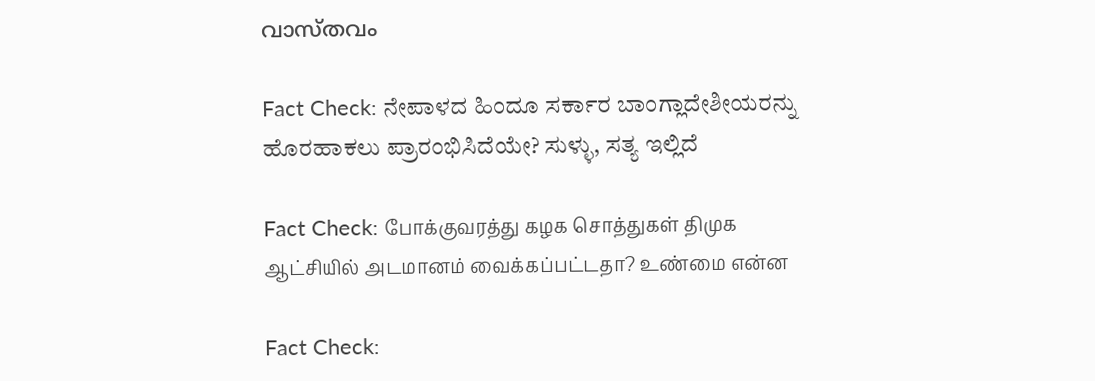വാസ്തവം

Fact Check: ನೇಪಾಳದ ಹಿಂದೂ ಸರ್ಕಾರ ಬಾಂಗ್ಲಾದೇಶೀಯರನ್ನು ಹೊರಹಾಕಲು ಪ್ರಾರಂಭಿಸಿದೆಯೇ? ಸುಳ್ಳು, ಸತ್ಯ ಇಲ್ಲಿದೆ

Fact Check: போக்குவரத்து கழக சொத்துகள் திமுக ஆட்சியில் அடமானம் வைக்கப்பட்டதா? உண்மை என்ன

Fact Check: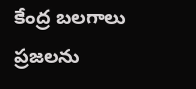కేంద్ర బలగాలు ప్రజలను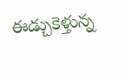ఈడ్చుకెళ్తున్న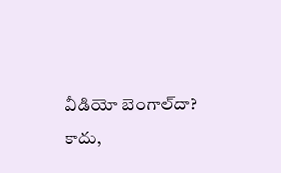వీడియో బెంగాల్‌దా? కాదు,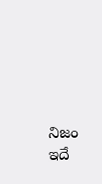నిజం ఇదే